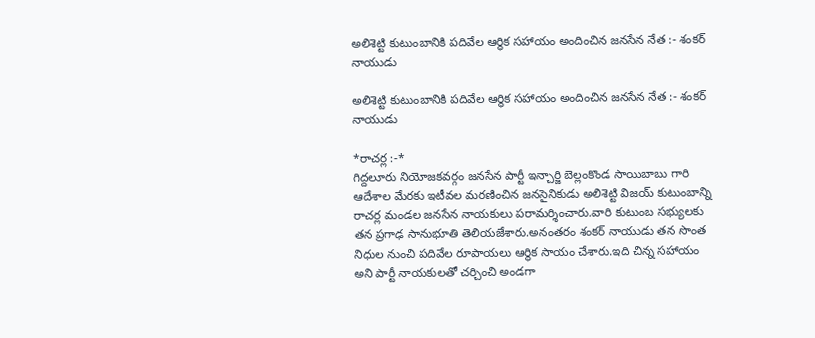అలిశెట్టి కుటుంబానికి పదివేల ఆర్థిక సహాయం అందించిన జనసేన నేత :- శంకర్ నాయుడు

అలిశెట్టి కుటుంబానికి పదివేల ఆర్థిక సహాయం అందించిన జనసేన నేత :- శంకర్ నాయుడు

*రాచర్ల :-*
గిద్దలూరు నియోజకవర్గం జనసేన పార్టీ ఇన్చార్జి బెల్లంకొండ సాయిబాబు గారి ఆదేశాల మేరకు ఇటీవల మరణించిన జనసైనికుడు అలిశెట్టి విజయ్ కుటుంబాన్ని రాచర్ల మండల జనసేన నాయకులు పరామర్శించారు.వారి కుటుంబ సభ్యులకు తన ప్రగాఢ సానుభూతి తెలియజేశారు.అనంతరం శంకర్ నాయుడు తన సొంత నిధుల నుంచి పదివేల రూపాయలు ఆర్థిక సాయం చేశారు.ఇది చిన్న సహాయం అని పార్టీ నాయకులతో చర్చించి అండగా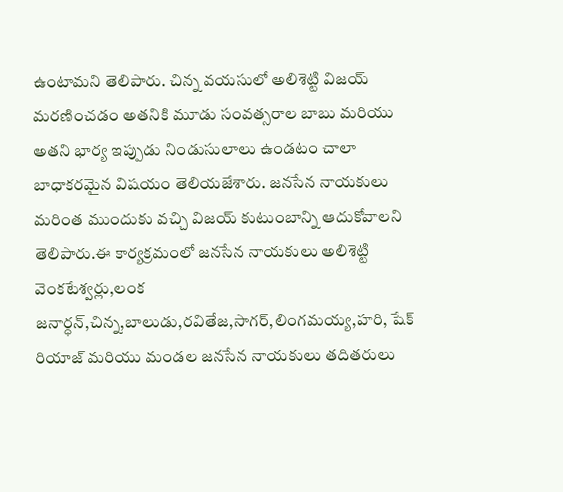ఉంటామని తెలిపారు. చిన్న వయసులో అలిశెట్టి విజయ్ మరణించడం అతనికి మూడు సంవత్సరాల బాబు మరియు అతని భార్య ఇప్పుడు నిండుసులాలు ఉండటం చాలా బాధాకరమైన విషయం తెలియజేశారు. జనసేన నాయకులు మరింత ముందుకు వచ్చి విజయ్ కుటుంబాన్ని ఆదుకోవాలని తెలిపారు.ఈ కార్యక్రమంలో జనసేన నాయకులు అలిశెట్టి వెంకటేశ్వర్లు,లంక జనార్ధన్,చిన్న,బాలుడు,రవితేజ,సాగర్,లింగమయ్య,హరి, షేక్ రియాజ్ మరియు మండల జనసేన నాయకులు తదితరులు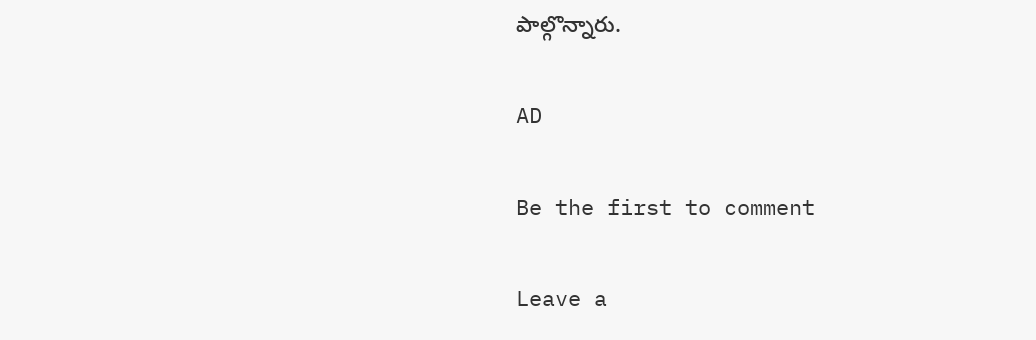పాల్గొన్నారు.

AD

Be the first to comment

Leave a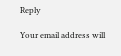Reply

Your email address will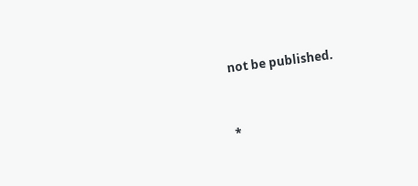not be published.


*